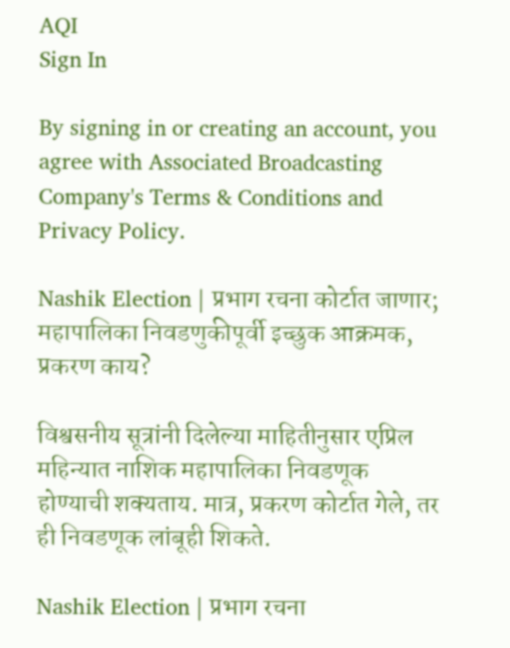AQI
Sign In

By signing in or creating an account, you agree with Associated Broadcasting Company's Terms & Conditions and Privacy Policy.

Nashik Election | प्रभाग रचना कोर्टात जाणार; महापालिका निवडणुकीपूर्वी इच्छुक आक्रमक, प्रकरण काय?

विश्वसनीय सूत्रांनी दिलेल्या माहितीनुसार एप्रिल महिन्यात नाशिक महापालिका निवडणूक होण्याची शक्यताय. मात्र, प्रकरण कोर्टात गेले, तर ही निवडणूक लांबूही शिकते.

Nashik Election | प्रभाग रचना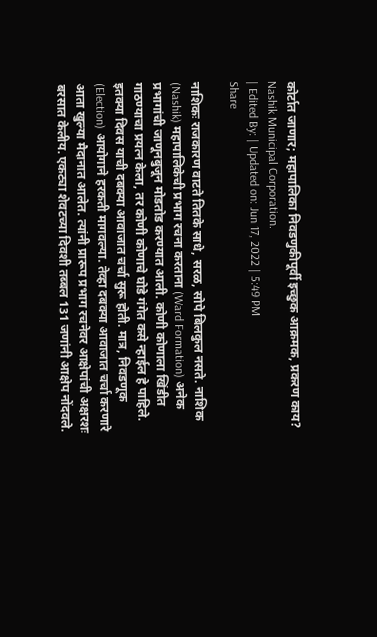कोर्टात जाणार; महापालिका निवडणुकीपूर्वी इच्छुक आक्रमक, प्रकरण काय?
Nashik Municipal Corporation.
| Edited By: | Updated on: Jun 17, 2022 | 5:49 PM
Share

नाशिकः राजकारण वाटते तितके साधे, सरळ, सोपे बिलकुल नसते. नाशिक (Nashik) महापालिकेची प्रभाग रचना करताना (Ward Formation) अनेक प्रभागांची जाणूनबुजून मोडतोड करण्यात आली. कोणी कोणाला खिंडीत गाठण्याचा प्रयत्न केला, तर कोणी कोणाचे घोडे गंगेत कसे न्हाईल हे पाहिले. इतक्या दिवस याची दबक्या आवाजात चर्चा सुरू होती. मात्र, निवडणूक (Election) आयोगाने हरकती मागवल्या. तेव्हा दबक्या आवाजात चर्चा करणारे आता खुल्या मैदानात आलेत. त्यांनी प्रारूप प्रभाग रचनेवर आक्षेपांची अक्षरशः बरसात केलीय. एकट्या शेवटच्या दिवशी तब्बल 131 जणांनी आक्षेप नोंदवले.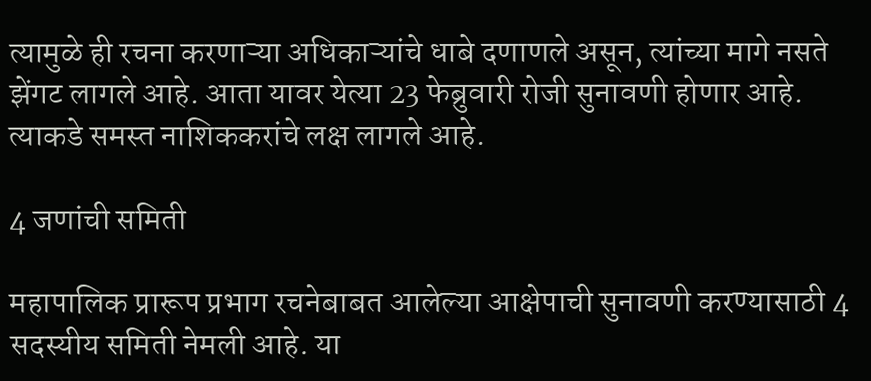त्यामुळे ही रचना करणाऱ्या अधिकाऱ्यांचे धाबे दणाणले असून, त्यांच्या मागे नसते झेंगट लागले आहे. आता यावर येत्या 23 फेब्रुवारी रोजी सुनावणी होणार आहे. त्याकडे समस्त नाशिककरांचे लक्ष लागले आहे.

4 जणांची समिती

महापालिक प्रारूप प्रभाग रचनेबाबत आलेल्या आक्षेपाची सुनावणी करण्यासाठी 4 सदस्यीय समिती नेमली आहे. या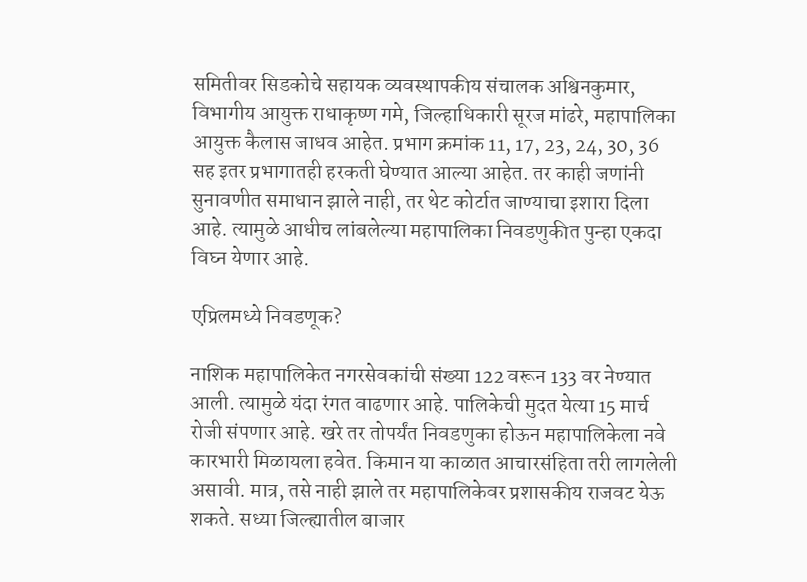समितीवर सिडकोचे सहायक व्यवस्थापकीय संचालक अश्विनकुमार, विभागीय आयुक्त राधाकृष्ण गमे, जिल्हाधिकारी सूरज मांढरे, महापालिका आयुक्त कैलास जाधव आहेत. प्रभाग क्रमांक 11, 17, 23, 24, 30, 36 सह इतर प्रभागातही हरकती घेण्यात आल्या आहेत. तर काही जणांनी सुनावणीत समाधान झाले नाही, तर थेट कोर्टात जाण्याचा इशारा दिला आहे. त्यामुळे आधीच लांबलेल्या महापालिका निवडणुकीत पुन्हा एकदा विघ्न येणार आहे.

एप्रिलमध्ये निवडणूक?

नाशिक महापालिकेत नगरसेवकांची संख्या 122 वरून 133 वर नेण्यात आली. त्यामुळे यंदा रंगत वाढणार आहे. पालिकेची मुदत येत्या 15 मार्च रोजी संपणार आहे. खरे तर तोपर्यंत निवडणुका होऊन महापालिकेला नवे कारभारी मिळायला हवेत. किमान या काळात आचारसंहिता तरी लागलेली असावी. मात्र, तसे नाही झाले तर महापालिकेवर प्रशासकीय राजवट येऊ शकते. सध्या जिल्ह्यातील बाजार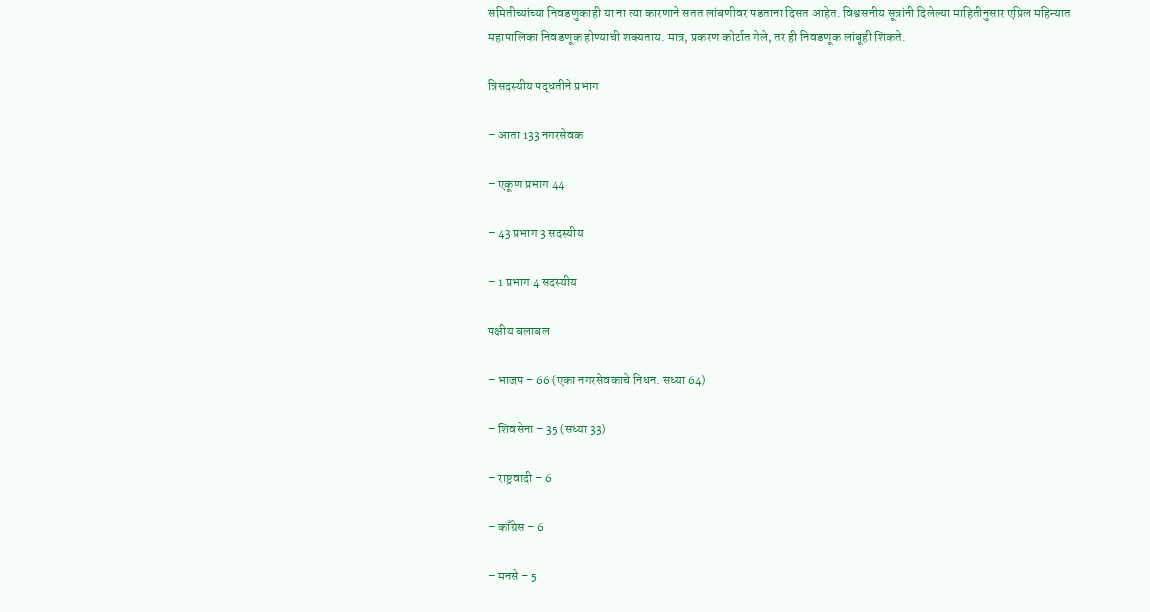समितीच्यांच्या निवडणुकाही या ना त्या कारणाने सतत लांबणीवर पडताना दिसत आहेत. विश्वसनीय सूत्रांनी दिलेल्या माहितीनुसार एप्रिल महिन्यात महापालिका निवडणूक होण्याची शक्यताय. मात्र, प्रकरण कोर्टात गेले, तर ही निवडणूक लांबूही शिकते.

त्रिसदस्यीय पद्धतीने प्रभाग

– आता 133 नगरसेवक

– एकूण प्रभाग 44

– 43 प्रभाग 3 सदस्यीय

– 1 प्रभाग 4 सदस्यीय

पक्षीय बलाबल

– भाजप – 66 (एका नगरसेवकाचे निधन. सध्या 64)

– शिवसेना – 35 (सध्या 33)

– राष्ट्रवादी – 6

– काँग्रेस – 6

– मनसे – 5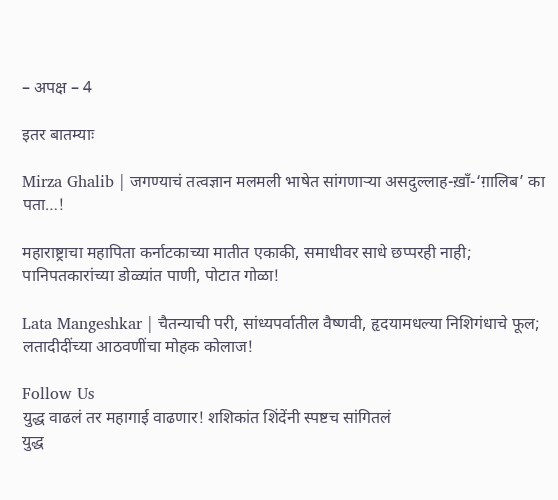– अपक्ष – 4

इतर बातम्याः

Mirza Ghalib | जगण्याचं तत्वज्ञान मलमली भाषेत सांगणाऱ्या असदुल्लाह-ख़ाँ-‘ग़ालिब’ का पता…!

महाराष्ट्राचा महापिता कर्नाटकाच्या मातीत एकाकी, समाधीवर साधे छप्परही नाही; पानिपतकारांच्या डोळ्यांत पाणी, पोटात गोळा!

Lata Mangeshkar | चैतन्याची परी, सांध्यपर्वातील वैष्णवी, हृदयामधल्या निशिगंधाचे फूल; लतादीदींच्या आठवणींचा मोहक कोलाज!

Follow Us
युद्ध वाढलं तर महागाई वाढणार! शशिकांत शिंदेंनी स्पष्टच सांगितलं
युद्ध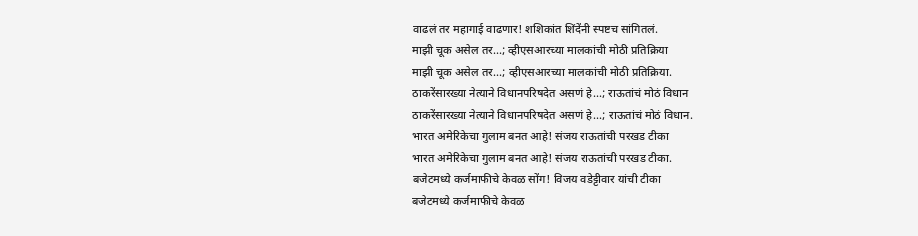वाढलं तर महागाई वाढणार! शशिकांत शिंदेंनी स्पष्टच सांगितलं.
माझी चूक असेल तर...; व्हीएसआरच्या मालकांची मोठी प्रतिक्रिया
माझी चूक असेल तर...; व्हीएसआरच्या मालकांची मोठी प्रतिक्रिया.
ठाकरेंसारख्या नेत्याने विधानपरिषदेत असणं हे...; राऊतांचं मोठं विधान
ठाकरेंसारख्या नेत्याने विधानपरिषदेत असणं हे...; राऊतांचं मोठं विधान.
भारत अमेरिकेचा गुलाम बनत आहे! संजय राऊतांची परखड टीका
भारत अमेरिकेचा गुलाम बनत आहे! संजय राऊतांची परखड टीका.
बजेटमध्ये कर्जमाफीचे केवळ सोंग! विजय वडेट्टीवार यांची टीका
बजेटमध्ये कर्जमाफीचे केवळ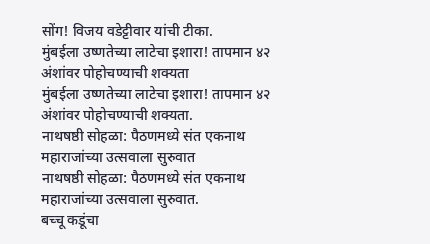सोंग! विजय वडेट्टीवार यांची टीका.
मुंबईला उष्णतेच्या लाटेचा इशारा! तापमान ४२ अंशांवर पोहोचण्याची शक्यता
मुंबईला उष्णतेच्या लाटेचा इशारा! तापमान ४२ अंशांवर पोहोचण्याची शक्यता.
नाथषष्ठी सोहळा: पैठणमध्ये संत एकनाथ महाराजांच्या उत्सवाला सुरुवात
नाथषष्ठी सोहळा: पैठणमध्ये संत एकनाथ महाराजांच्या उत्सवाला सुरुवात.
बच्चू कडूंचा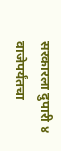सरकारला दुपारी ४ वाजेपर्यंतचा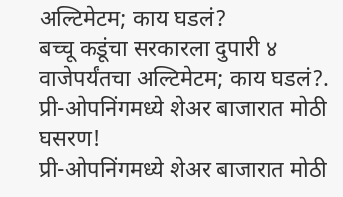अल्टिमेटम; काय घडलं?
बच्चू कडूंचा सरकारला दुपारी ४ वाजेपर्यंतचा अल्टिमेटम; काय घडलं?.
प्री-ओपनिंगमध्ये शेअर बाजारात मोठी घसरण!
प्री-ओपनिंगमध्ये शेअर बाजारात मोठी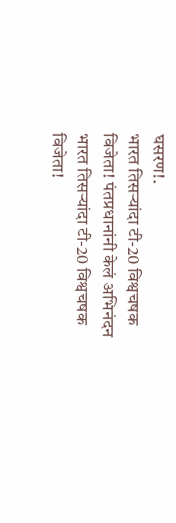घसरण!.
भारत तिसऱ्यांदा टी-20 विश्वचषक विजेता! पंतप्रधानांनी केलं अभिनंदन
भारत तिसऱ्यांदा टी-20 विश्वचषक विजेता!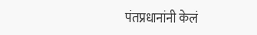पंतप्रधानांनी केलं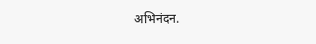अभिनंदन.